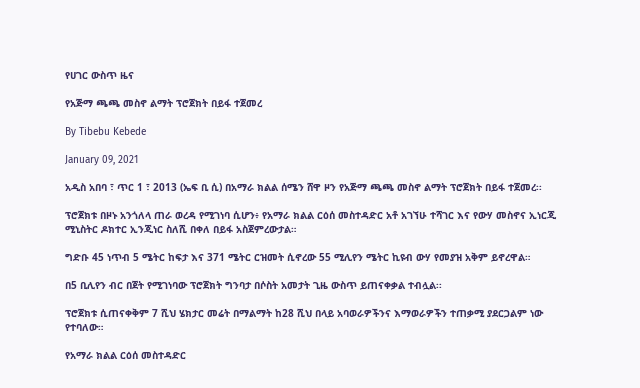የሀገር ውስጥ ዜና

የአጅማ ጫጫ መስኖ ልማት ፕሮጀክት በይፋ ተጀመረ

By Tibebu Kebede

January 09, 2021

አዲስ አበባ ፣ ጥር 1 ፣ 2013 (ኤፍ ቢ ሲ) በአማራ ክልል ሰሜን ሸዋ ዞን የአጅማ ጫጫ መስኖ ልማት ፕሮጀክት በይፋ ተጀመረ፡፡

ፕሮጀክቱ በዞኑ አንጎለላ ጠራ ወረዳ የሚገነባ ሲሆን፥ የአማራ ክልል ርዕሰ መስተዳድር አቶ አገኘሁ ተሻገር እና የውሃ መስኖና ኢነርጂ ሚኒስትር ዶክተር ኢንጂነር ስለሺ በቀለ በይፋ አስጀምረውታል።

ግድቡ 45 ነጥብ 5 ሜትር ከፍታ እና 371 ሜትር ርዝመት ሲኖረው 55 ሚሊየን ሜትር ኪዩብ ውሃ የመያዝ አቅም ይኖረዋል።

በ5 ቢሊየን ብር በጀት የሚገነባው ፕሮጀክት ግንባታ በሶስት አመታት ጊዜ ውስጥ ይጠናቀቃል ተብሏል፡፡

ፕሮጀክቱ ሲጠናቀቅም 7 ሺህ ሄክታር መሬት በማልማት ከ28 ሺህ በላይ አባወራዎችንና እማወራዎችን ተጠቃሚ ያደርጋልም ነው የተባለው።

የአማራ ክልል ርዕሰ መስተዳድር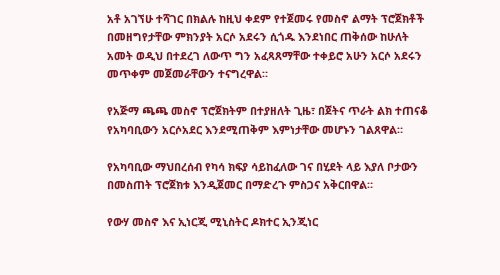አቶ አገኘሁ ተሻገር በክልሉ ከዚህ ቀደም የተጀመሩ የመስኖ ልማት ፕሮጀክቶች በመዘግየታቸው ምክንያት አርሶ አደሩን ሲጎዱ እንደነበር ጠቅሰው ከሁለት አመት ወዲህ በተደረገ ለውጥ ግን አፈጻጸማቸው ተቀይሮ አሁን አርሶ አደሩን መጥቀም መጀመራቸውን ተናግረዋል።

የአጅማ ጫጫ መስኖ ፕሮጀክትም በተያዘለት ጊዜ፣ በጀትና ጥራት ልክ ተጠናቆ የአካባቢውን አርሶአደር እንደሚጠቅም እምነታቸው መሆኑን ገልጸዋል።

የአካባቢው ማህበረሰብ የካሳ ክፍያ ሳይከፈለው ገና በሂደት ላይ እያለ ቦታውን በመስጠት ፕሮጀክቱ እንዲጀመር በማድረጉ ምስጋና አቅርበዋል።

የውሃ መስኖ እና ኢነርጂ ሚኒስትር ዶክተር ኢንጂነር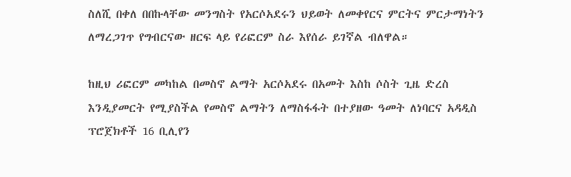ስለሺ በቀለ በበኩላቸው መንግስት የአርሶአደሩን ህይወት ለመቀየርና ምርትና ምርታማነትን ለማረጋገጥ የግብርናው ዘርፍ ላይ የሪፎርም ስራ እየሰራ ይገኛል ብለዋል።

ከዚህ ሪፎርም መካከል በመስኖ ልማት አርሶአደሩ በአመት እስከ ሶስት ጊዜ ድረስ እንዲያመርት የሚያስችል የመስኖ ልማትን ለማስፋፋት በተያዘው ዓመት ለነባርና አዳዲስ ፕሮጀክቶች 16 ቢሊየን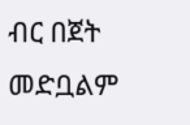ብር በጀት መድቧልም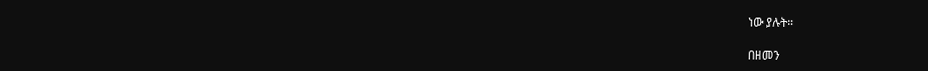ነው ያሉት።

በዘመን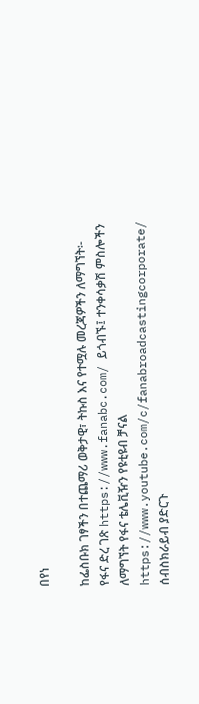በየነ

ከፌስቡክ ገፃችን በተጨማሪ ወቅታዊ፣ ትኩስ እና የተሟሉ መረጃዎችን ለማግኘት፡- የፋና ድረ ገጽ https://www.fanabc.com/ ይጎብኙ፤ ተንቀሳቃሽ ምስሎችን ለማግኘት የፋና ቴሌቪዥን የዩቲዩብ ቻናል https://www.youtube.com/c/fanabroadcastingcorporate/ ሰብስክራይብ ያድርጉ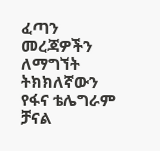ፈጣን መረጃዎችን ለማግኘት ትክክለኛውን የፋና ቴሌግራም ቻናል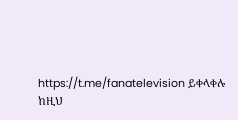https://t.me/fanatelevision ይቀላቀሉ ከዚህ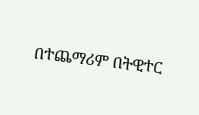በተጨማሪም በትዊተር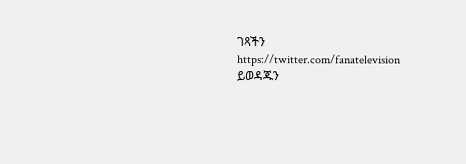ገጻችን https://twitter.com/fanatelevision ይወዳጁን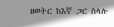ዘወትር ከእኛ ጋር ስላሉ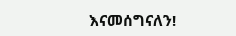እናመሰግናለን!